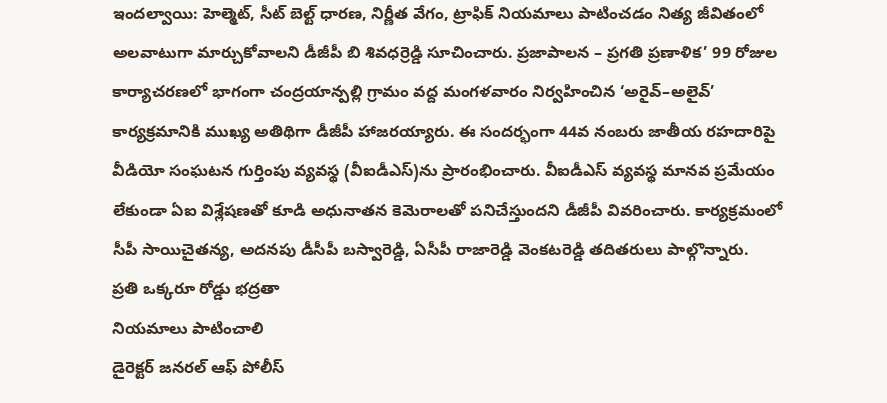ఇందల్వాయి: హెల్మెట్, సీట్ బెల్ట్ ధారణ, నిర్ణీత వేగం, ట్రాఫిక్ నియమాలు పాటించడం నిత్య జీవితంలో అలవాటుగా మార్చుకోవాలని డీజీపీ బి శివధర్రెడ్డి సూచించారు. ప్రజాపాలన – ప్రగతి ప్రణాళిక’ 99 రోజుల కార్యాచరణలో భాగంగా చంద్రయాన్పల్లి గ్రామం వద్ద మంగళవారం నిర్వహించిన ‘అరైవ్–అలైవ్’ కార్యక్రమానికి ముఖ్య అతిథిగా డీజీపీ హాజరయ్యారు. ఈ సందర్భంగా 44వ నంబరు జాతీయ రహదారిపై వీడియో సంఘటన గుర్తింపు వ్యవస్థ (వీఐడీఎస్)ను ప్రారంభించారు. వీఐడీఎస్ వ్యవస్థ మానవ ప్రమేయం లేకుండా ఏఐ విశ్లేషణతో కూడి అధునాతన కెమెరాలతో పనిచేస్తుందని డీజీపీ వివరించారు. కార్యక్రమంలో సీపీ సాయిచైతన్య, అదనపు డీసీపీ బస్వారెడ్డి, ఏసీపీ రాజారెడ్డి వెంకటరెడ్డి తదితరులు పాల్గొన్నారు.
ప్రతి ఒక్కరూ రోడ్డు భద్రతా
నియమాలు పాటించాలి
డైరెక్టర్ జనరల్ ఆఫ్ పోలీస్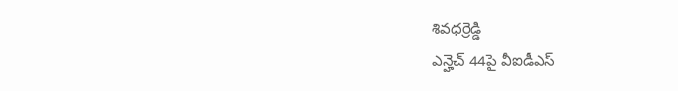శివధర్రెడ్డి
ఎన్హెచ్ 44పై వీఐడీఎస్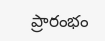ప్రారంభం